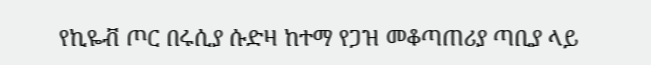የኪዬቭ ጦር በሩሲያ ሱድዛ ከተማ የጋዝ መቆጣጠሪያ ጣቢያ ላይ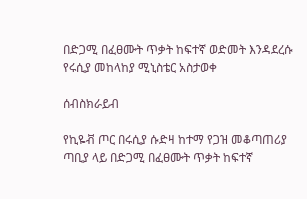በድጋሚ በፈፀሙት ጥቃት ከፍተኛ ወድመት እንዳደረሱ የሩሲያ መከላከያ ሚኒስቴር አስታወቀ

ሰብስክራይብ

የኪዬቭ ጦር በሩሲያ ሱድዛ ከተማ የጋዝ መቆጣጠሪያ ጣቢያ ላይ በድጋሚ በፈፀሙት ጥቃት ከፍተኛ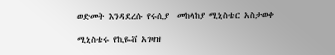ወድመት እንዳደረሱ የሩሲያ  መከላከያ ሚኒስቴር አስታወቀ

ሚኒስቴሩ የኪዬቭ አገዛዝ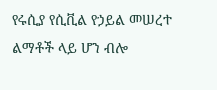የሩሲያ የሲቪል የኃይል መሠረተ ልማቶች ላይ ሆን ብሎ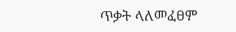ጥቃት ላለመፈፀም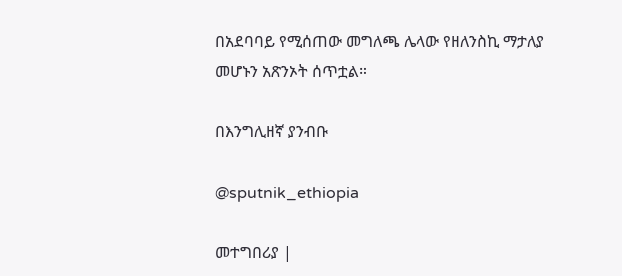በአደባባይ የሚሰጠው መግለጫ ሌላው የዘለንስኪ ማታለያ መሆኑን አጽንኦት ሰጥቷል።

በእንግሊዘኛ ያንብቡ

@sputnik_ethiopia

መተግበሪያ |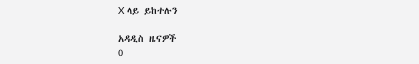X ላይ ይከተሉን

አዳዲስ ዜናዎች
0